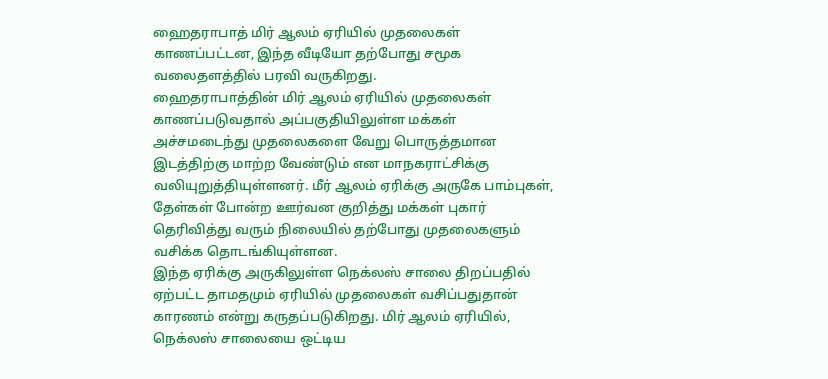ஹைதராபாத் மிர் ஆலம் ஏரியில் முதலைகள் காணப்பட்டன, இந்த வீடியோ தற்போது சமூக வலைதளத்தில் பரவி வருகிறது.
ஹைதராபாத்தின் மிர் ஆலம் ஏரியில் முதலைகள் காணப்படுவதால் அப்பகுதியிலுள்ள மக்கள் அச்சமடைந்து முதலைகளை வேறு பொருத்தமான இடத்திற்கு மாற்ற வேண்டும் என மாநகராட்சிக்கு வலியுறுத்தியுள்ளனர். மீர் ஆலம் ஏரிக்கு அருகே பாம்புகள், தேள்கள் போன்ற ஊர்வன குறித்து மக்கள் புகார் தெரிவித்து வரும் நிலையில் தற்போது முதலைகளும் வசிக்க தொடங்கியுள்ளன.
இந்த ஏரிக்கு அருகிலுள்ள நெக்லஸ் சாலை திறப்பதில் ஏற்பட்ட தாமதமும் ஏரியில் முதலைகள் வசிப்பதுதான் காரணம் என்று கருதப்படுகிறது. மிர் ஆலம் ஏரியில், நெக்லஸ் சாலையை ஒட்டிய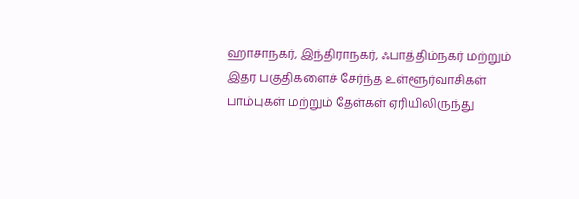ஹாசாநகர், இந்திராநகர், ஃபாத்திம்நகர் மற்றும் இதர பகுதிகளைச் சேர்ந்த உள்ளூர்வாசிகள் பாம்புகள் மற்றும் தேள்கள் ஏரியிலிருந்து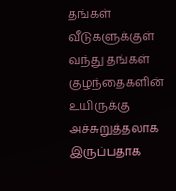தங்கள் வீடுகளுக்குள் வந்து தங்கள் குழந்தைகளின் உயிருக்கு அச்சுறுத்தலாக இருப்பதாக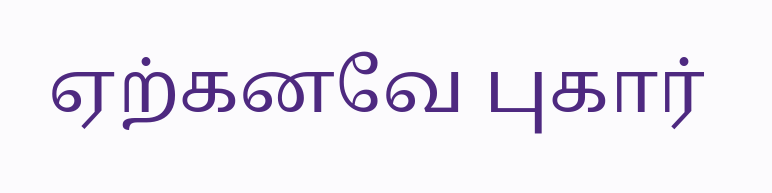ஏற்கனவே புகார்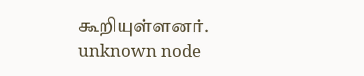கூறியுள்ளனர்.
unknown node